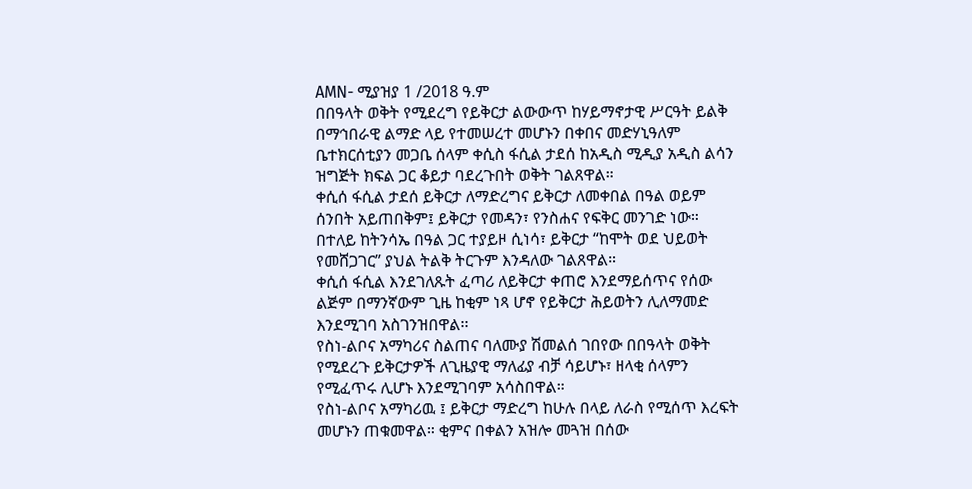AMN- ሚያዝያ 1 /2018 ዓ.ም
በበዓላት ወቅት የሚደረግ የይቅርታ ልውውጥ ከሃይማኖታዊ ሥርዓት ይልቅ በማኅበራዊ ልማድ ላይ የተመሠረተ መሆኑን በቀበና መድሃኒዓለም ቤተክርሰቲያን መጋቤ ሰላም ቀሲስ ፋሲል ታደሰ ከአዲስ ሚዲያ አዲስ ልሳን ዝግጅት ክፍል ጋር ቆይታ ባደረጉበት ወቅት ገልጸዋል።
ቀሲሰ ፋሲል ታደሰ ይቅርታ ለማድረግና ይቅርታ ለመቀበል በዓል ወይም ሰንበት አይጠበቅም፤ ይቅርታ የመዳን፣ የንስሐና የፍቅር መንገድ ነው።
በተለይ ከትንሳኤ በዓል ጋር ተያይዞ ሲነሳ፣ ይቅርታ “ከሞት ወደ ህይወት የመሸጋገር” ያህል ትልቅ ትርጉም እንዳለው ገልጸዋል።
ቀሲሰ ፋሲል እንደገለጹት ፈጣሪ ለይቅርታ ቀጠሮ እንደማይሰጥና የሰው ልጅም በማንኛውም ጊዜ ከቂም ነጻ ሆኖ የይቅርታ ሕይወትን ሊለማመድ እንደሚገባ አስገንዝበዋል፡፡
የስነ-ልቦና አማካሪና ስልጠና ባለሙያ ሽመልሰ ገበየው በበዓላት ወቅት የሚደረጉ ይቅርታዎች ለጊዜያዊ ማለፊያ ብቻ ሳይሆኑ፣ ዘላቂ ሰላምን የሚፈጥሩ ሊሆኑ እንደሚገባም አሳስበዋል።
የስነ-ልቦና አማካሪዉ ፤ ይቅርታ ማድረግ ከሁሉ በላይ ለራስ የሚሰጥ እረፍት መሆኑን ጠቁመዋል። ቂምና በቀልን አዝሎ መጓዝ በሰው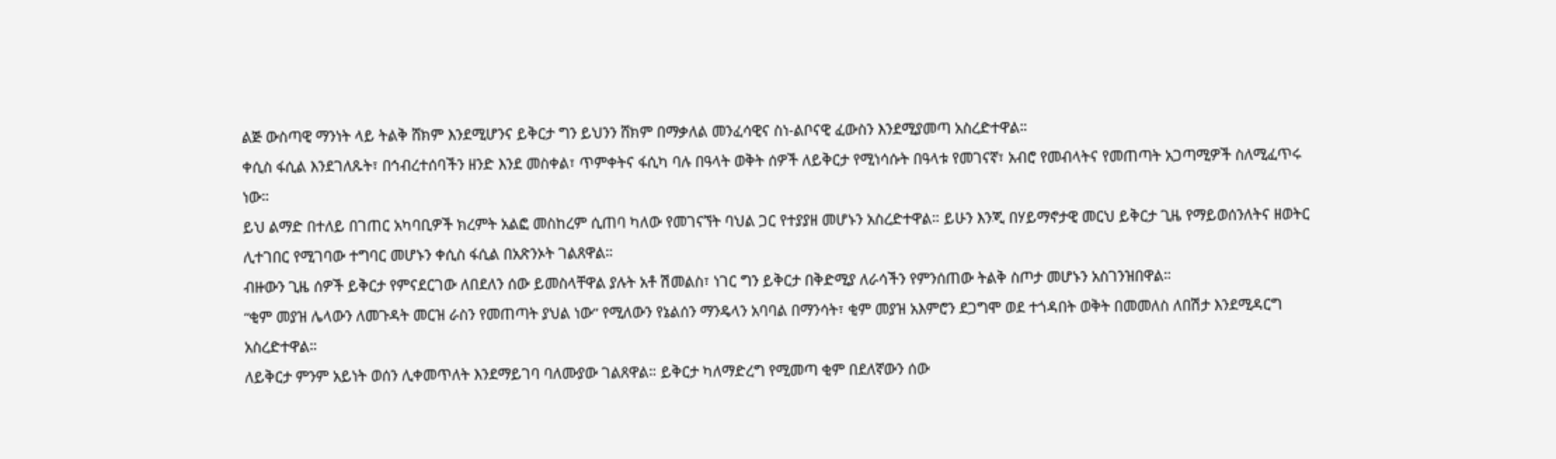ልጅ ውስጣዊ ማንነት ላይ ትልቅ ሸክም እንደሚሆንና ይቅርታ ግን ይህንን ሸክም በማቃለል መንፈሳዊና ስነ-ልቦናዊ ፈውስን እንደሚያመጣ አስረድተዋል።
ቀሲስ ፋሲል እንደገለጹት፣ በኅብረተሰባችን ዘንድ እንደ መስቀል፣ ጥምቀትና ፋሲካ ባሉ በዓላት ወቅት ሰዎች ለይቅርታ የሚነሳሱት በዓላቱ የመገናኛ፣ አብሮ የመብላትና የመጠጣት አጋጣሚዎች ስለሚፈጥሩ ነው።
ይህ ልማድ በተለይ በገጠር አካባቢዎች ክረምት አልፎ መስከረም ሲጠባ ካለው የመገናኘት ባህል ጋር የተያያዘ መሆኑን አስረድተዋል። ይሁን እንጂ በሃይማኖታዊ መርህ ይቅርታ ጊዜ የማይወሰንለትና ዘወትር ሊተገበር የሚገባው ተግባር መሆኑን ቀሲስ ፋሲል በአጽንኦት ገልጸዋል።
ብዙውን ጊዜ ሰዎች ይቅርታ የምናደርገው ለበደለን ሰው ይመስላቸዋል ያሉት አቶ ሽመልስ፣ ነገር ግን ይቅርታ በቅድሚያ ለራሳችን የምንሰጠው ትልቅ ስጦታ መሆኑን አስገንዝበዋል።
“ቂም መያዝ ሌላውን ለመጉዳት መርዝ ራስን የመጠጣት ያህል ነው” የሚለውን የኔልሰን ማንዴላን አባባል በማንሳት፣ ቂም መያዝ አእምሮን ደጋግሞ ወደ ተጎዳበት ወቅት በመመለስ ለበሽታ እንደሚዳርግ አስረድተዋል።
ለይቅርታ ምንም አይነት ወሰን ሊቀመጥለት እንደማይገባ ባለሙያው ገልጸዋል። ይቅርታ ካለማድረግ የሚመጣ ቂም በደለኛውን ሰው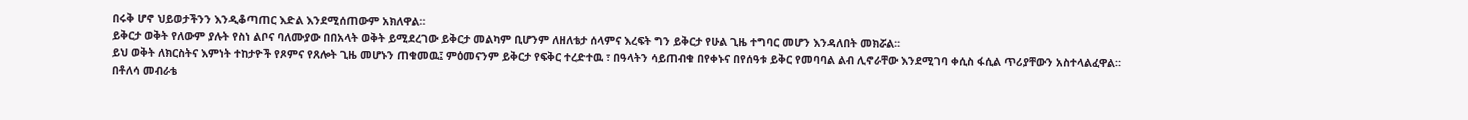በሩቅ ሆኖ ህይወታችንን እንዲቆጣጠር እድል እንደሚሰጠውም አክለዋል።
ይቅርታ ወቅት የለውም ያሉት የስነ ልቦና ባለሙያው በበአላት ወቅት ይሚደረገው ይቅርታ መልካም ቢሆንም ለዘለቴታ ሰላምና እረፍት ግን ይቅርታ የሁል ጊዜ ተግባር መሆን እንዳለበት መክሯል፡፡
ይህ ወቅት ለክርስትና እምነት ተከታዮች የጾምና የጸሎት ጊዜ መሆኑን ጠቁመዉ፤ ምዕመናንም ይቅርታ የፍቅር ተረድተዉ ፣ በዓላትን ሳይጠብቁ በየቀኑና በየሰዓቱ ይቅር የመባባል ልብ ሊኖራቸው እንደሚገባ ቀሲስ ፋሲል ጥሪያቸውን አስተላልፈዋል።
በቶለሳ መብራቴ